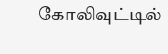கோலிவுட்டில்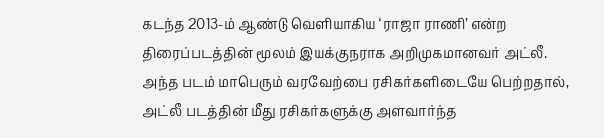கடந்த 2013-ம் ஆண்டு வெளியாகிய ‘ராஜா ராணி’ என்ற திரைப்படத்தின் மூலம் இயக்குநராக அறிமுகமானவர் அட்லீ. அந்த படம் மாபெரும் வரவேற்பை ரசிகர்களிடையே பெற்றதால், அட்லீ படத்தின் மீது ரசிகர்களுக்கு அளவார்ந்த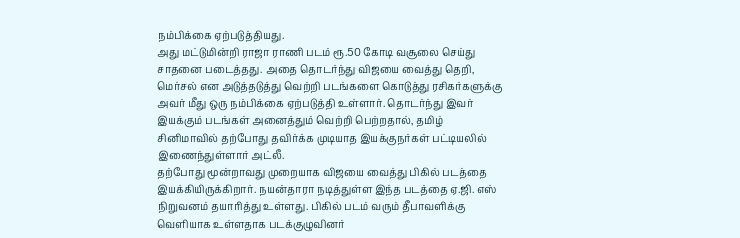நம்பிக்கை ஏற்படுத்தியது.
அது மட்டுமின்றி ராஜா ராணி படம் ரூ.50 கோடி வசூலை செய்து சாதனை படைத்தது. அதை தொடர்ந்து விஜயை வைத்து தெறி, மெர்சல் என அடுத்தடுத்து வெற்றி படங்களை கொடுத்து ரசிகர்களுக்கு அவர் மீது ஒரு நம்பிக்கை ஏற்படுத்தி உள்ளார். தொடர்ந்து இவர் இயக்கும் படங்கள் அனைத்தும் வெற்றி பெற்றதால், தமிழ் சினிமாவில் தற்போது தவிர்க்க முடியாத இயக்குநர்கள் பட்டியலில் இணைந்துள்ளார் அட்லீ.
தற்போது மூன்றாவது முறையாக விஜயை வைத்து பிகில் படத்தை இயக்கியிருக்கிறார். நயன்தாரா நடித்துள்ள இந்த படத்தை ஏ.ஜி. எஸ் நிறுவனம் தயாரித்து உள்ளது. பிகில் படம் வரும் தீபாவளிக்கு வெளியாக உள்ளதாக படக்குழுவினர்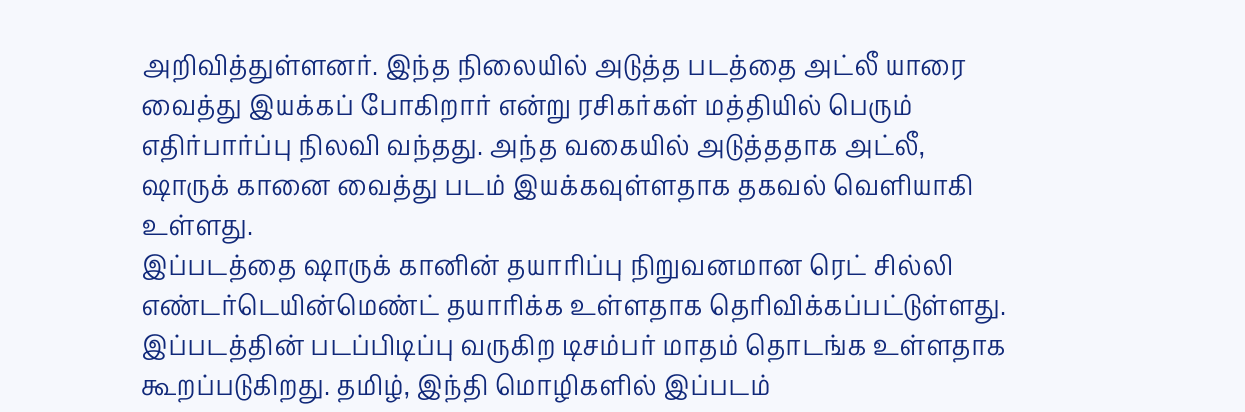அறிவித்துள்ளனர். இந்த நிலையில் அடுத்த படத்தை அட்லீ யாரை வைத்து இயக்கப் போகிறார் என்று ரசிகர்கள் மத்தியில் பெரும் எதிர்பார்ப்பு நிலவி வந்தது. அந்த வகையில் அடுத்ததாக அட்லீ, ஷாருக் கானை வைத்து படம் இயக்கவுள்ளதாக தகவல் வெளியாகி உள்ளது.
இப்படத்தை ஷாருக் கானின் தயாரிப்பு நிறுவனமான ரெட் சில்லி எண்டர்டெயின்மெண்ட் தயாரிக்க உள்ளதாக தெரிவிக்கப்பட்டுள்ளது. இப்படத்தின் படப்பிடிப்பு வருகிற டிசம்பர் மாதம் தொடங்க உள்ளதாக கூறப்படுகிறது. தமிழ், இந்தி மொழிகளில் இப்படம்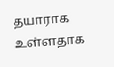தயாராக உள்ளதாக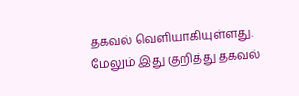தகவல் வெளியாகியுள்ளது. மேலும் இது குறித்து தகவல்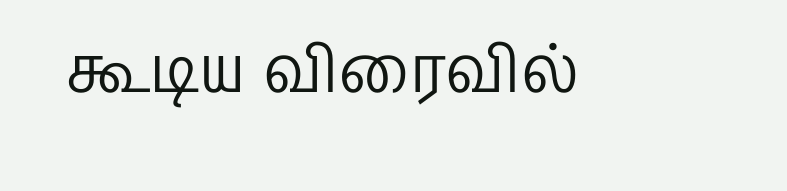கூடிய விரைவில்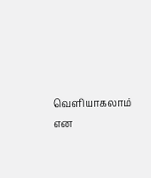வெளியாகலாம் என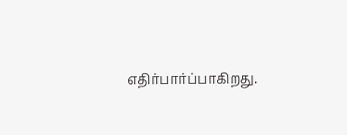எதிர்பார்ப்பாகிறது.